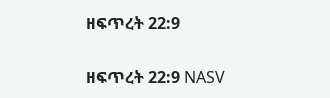ዘፍጥረት 22:9

ዘፍጥረት 22:9 NASV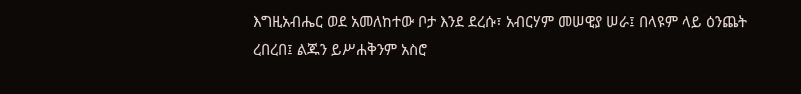እግዚአብሔር ወደ አመለከተው ቦታ እንደ ደረሱ፣ አብርሃም መሠዊያ ሠራ፤ በላዩም ላይ ዕንጨት ረበረበ፤ ልጁን ይሥሐቅንም አስሮ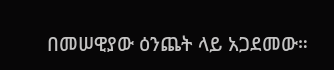በመሠዊያው ዕንጨት ላይ አጋደመው።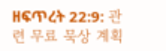ዘፍጥረት 22:9: 관련 무료 묵상 계획